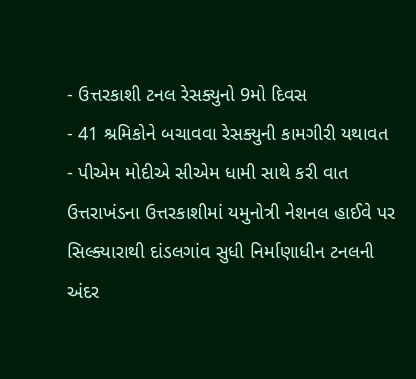- ઉત્તરકાશી ટનલ રેસક્યુનો 9મો દિવસ
- 41 શ્રમિકોને બચાવવા રેસક્યુની કામગીરી યથાવત
- પીએમ મોદીએ સીએમ ધામી સાથે કરી વાત
ઉત્તરાખંડના ઉત્તરકાશીમાં યમુનોત્રી નેશનલ હાઈવે પર સિલ્ક્યારાથી દાંડલગાંવ સુધી નિર્માણાધીન ટનલની અંદર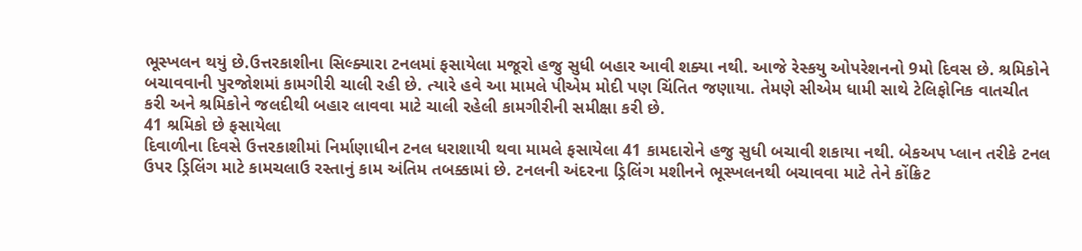ભૂસ્ખલન થયું છે.ઉત્તરકાશીના સિલ્ક્યારા ટનલમાં ફસાયેલા મજૂરો હજુ સુધી બહાર આવી શક્યા નથી. આજે રેસ્કયુ ઓપરેશનનો 9મો દિવસ છે. શ્રમિકોને બચાવવાની પુરજોશમાં કામગીરી ચાલી રહી છે. ત્યારે હવે આ મામલે પીએમ મોદી પણ ચિંતિત જણાયા. તેમણે સીએમ ધામી સાથે ટેલિફોનિક વાતચીત કરી અને શ્રમિકોને જલદીથી બહાર લાવવા માટે ચાલી રહેલી કામગીરીની સમીક્ષા કરી છે.
41 શ્રમિકો છે ફસાયેલા
દિવાળીના દિવસે ઉત્તરકાશીમાં નિર્માણાધીન ટનલ ધરાશાયી થવા મામલે ફસાયેલા 41 કામદારોને હજુ સુધી બચાવી શકાયા નથી. બેકઅપ પ્લાન તરીકે ટનલ ઉપર ડ્રિલિંગ માટે કામચલાઉ રસ્તાનું કામ અંતિમ તબક્કામાં છે. ટનલની અંદરના ડ્રિલિંગ મશીનને ભૂસ્ખલનથી બચાવવા માટે તેને કોંક્રિટ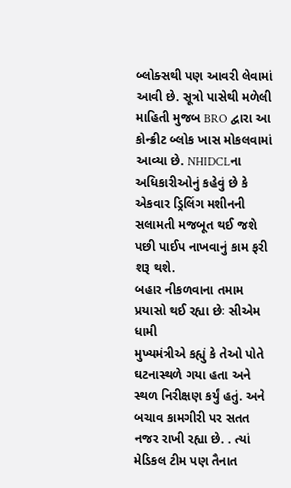બ્લોક્સથી પણ આવરી લેવામાં આવી છે. સૂત્રો પાસેથી મળેલી માહિતી મુજબ BRO દ્વારા આ કોન્ક્રીટ બ્લોક ખાસ મોકલવામાં આવ્યા છે. NHIDCLના અધિકારીઓનું કહેવું છે કે એકવાર ડ્રિલિંગ મશીનની સલામતી મજબૂત થઈ જશે પછી પાઈપ નાખવાનું કામ ફરી શરૂ થશે.
બહાર નીકળવાના તમામ પ્રયાસો થઈ રહ્યા છેઃ સીએમ ધામી
મુખ્યમંત્રીએ કહ્યું કે તેઓ પોતે ઘટનાસ્થળે ગયા હતા અને સ્થળ નિરીક્ષણ કર્યું હતું. અને બચાવ કામગીરી પર સતત નજર રાખી રહ્યા છે. . ત્યાં મેડિકલ ટીમ પણ તૈનાત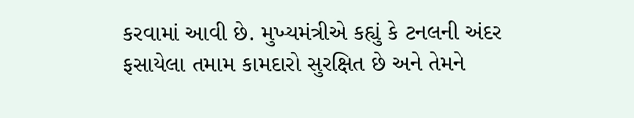કરવામાં આવી છે. મુખ્યમંત્રીએ કહ્યું કે ટનલની અંદર ફસાયેલા તમામ કામદારો સુરક્ષિત છે અને તેમને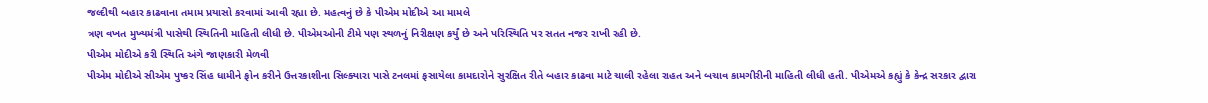જલ્દીથી બહાર કાઢવાના તમામ પ્રયાસો કરવામાં આવી રહ્યા છે. મહત્વનું છે કે પીએમ મોદીએ આ મામલે
ત્રણ વખત મુખ્યમંત્રી પાસેથી સ્થિતિની માહિતી લીધી છે. પીએમઓની ટીમે પણ સ્થળનું નિરીક્ષણ કર્યું છે અને પરિસ્થિતિ પર સતત નજર રાખી રહી છે.
પીએમ મોદીએ કરી સ્થિતિ અંગે જાણકારી મેળવી
પીએમ મોદીએ સીએમ પુષ્કર સિંહ ધામીને ફોન કરીને ઉત્તરકાશીના સિલ્ક્યારા પાસે ટનલમાં ફસાયેલા કામદારોને સુરક્ષિત રીતે બહાર કાઢવા માટે ચાલી રહેલા રાહત અને બચાવ કામગીરીની માહિતી લીધી હતી. પીએમએ કહ્યું કે કેન્દ્ર સરકાર દ્વારા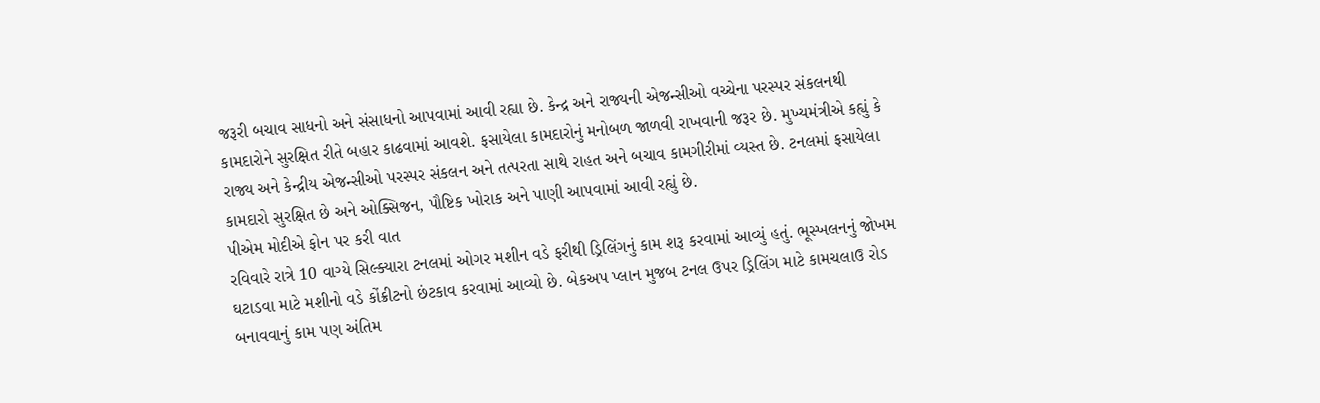જરૂરી બચાવ સાધનો અને સંસાધનો આપવામાં આવી રહ્યા છે. કેન્દ્ર અને રાજ્યની એજન્સીઓ વચ્ચેના પરસ્પર સંકલનથી કામદારોને સુરક્ષિત રીતે બહાર કાઢવામાં આવશે. ફસાયેલા કામદારોનું મનોબળ જાળવી રાખવાની જરૂર છે. મુખ્યમંત્રીએ કહ્યું કે રાજ્ય અને કેન્દ્રીય એજન્સીઓ પરસ્પર સંકલન અને તત્પરતા સાથે રાહત અને બચાવ કામગીરીમાં વ્યસ્ત છે. ટનલમાં ફસાયેલા કામદારો સુરક્ષિત છે અને ઓક્સિજન, પૌષ્ટિક ખોરાક અને પાણી આપવામાં આવી રહ્યું છે.
પીએમ મોદીએ ફોન પર કરી વાત
રવિવારે રાત્રે 10 વાગ્યે સિલ્ક્યારા ટનલમાં ઓગર મશીન વડે ફરીથી ડ્રિલિંગનું કામ શરૂ કરવામાં આવ્યું હતું. ભૂસ્ખલનનું જોખમ ઘટાડવા માટે મશીનો વડે કોંક્રીટનો છંટકાવ કરવામાં આવ્યો છે. બેકઅપ પ્લાન મુજબ ટનલ ઉપર ડ્રિલિંગ માટે કામચલાઉ રોડ બનાવવાનું કામ પણ અંતિમ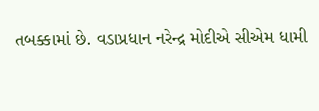તબક્કામાં છે. વડાપ્રધાન નરેન્દ્ર મોદીએ સીએમ ધામી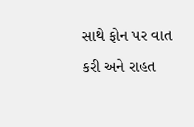સાથે ફોન પર વાત કરી અને રાહત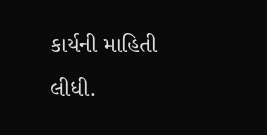કાર્યની માહિતી લીધી.